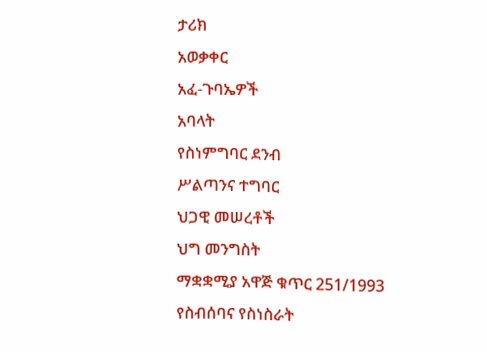ታሪክ
አወቃቀር
አፈ-ጉባኤዎች
አባላት
የስነምግባር ደንብ
ሥልጣንና ተግባር
ህጋዊ መሠረቶች
ህግ መንግስት
ማቋቋሚያ አዋጅ ቁጥር 251/1993
የስብሰባና የስነስራት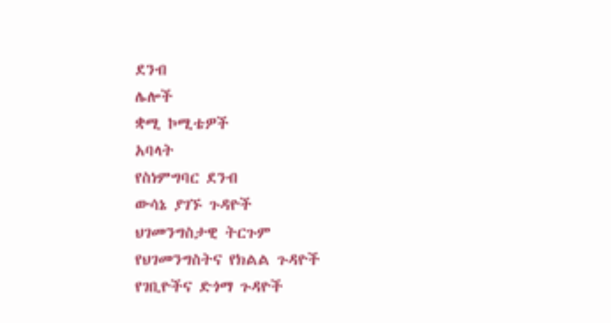ደንብ
ሌሎች
ቋሚ ኮሚቴዎች
አባላት
የስነምግባር ደንብ
ውሳኔ ያገኙ ጉዳዮች
ህገመንግስታዊ ትርጉም
የህገመንግስትና የክልል ጉዳዮች
የገቢዮችና ድጎማ ጉዳዮች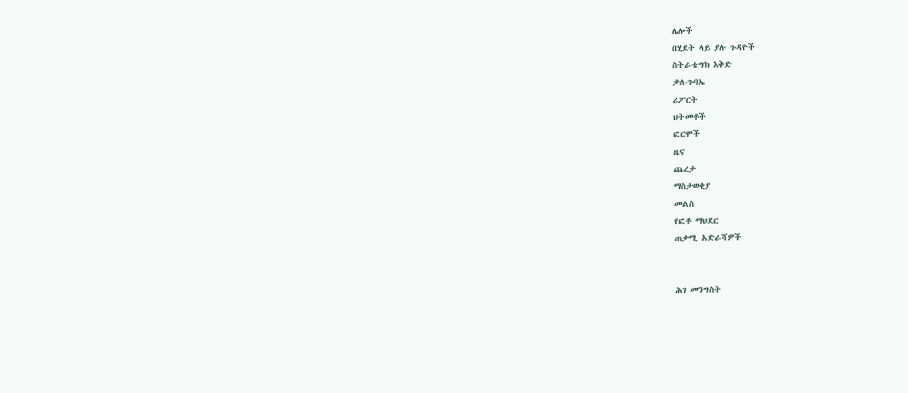ሌሎች
በሂደት ላይ ያሉ ጉዳዮች
ስትራቴግክ እቅድ
ቃለ-ጉባኤ
ሪፖርት
ህትመቶች
ፎርሞች
ዜና
ጨረታ
ማስታወቂያ
መልስ
የፎቶ ማህደር
ጠቃሚ አድራሻዎች


ሕገ መንግስት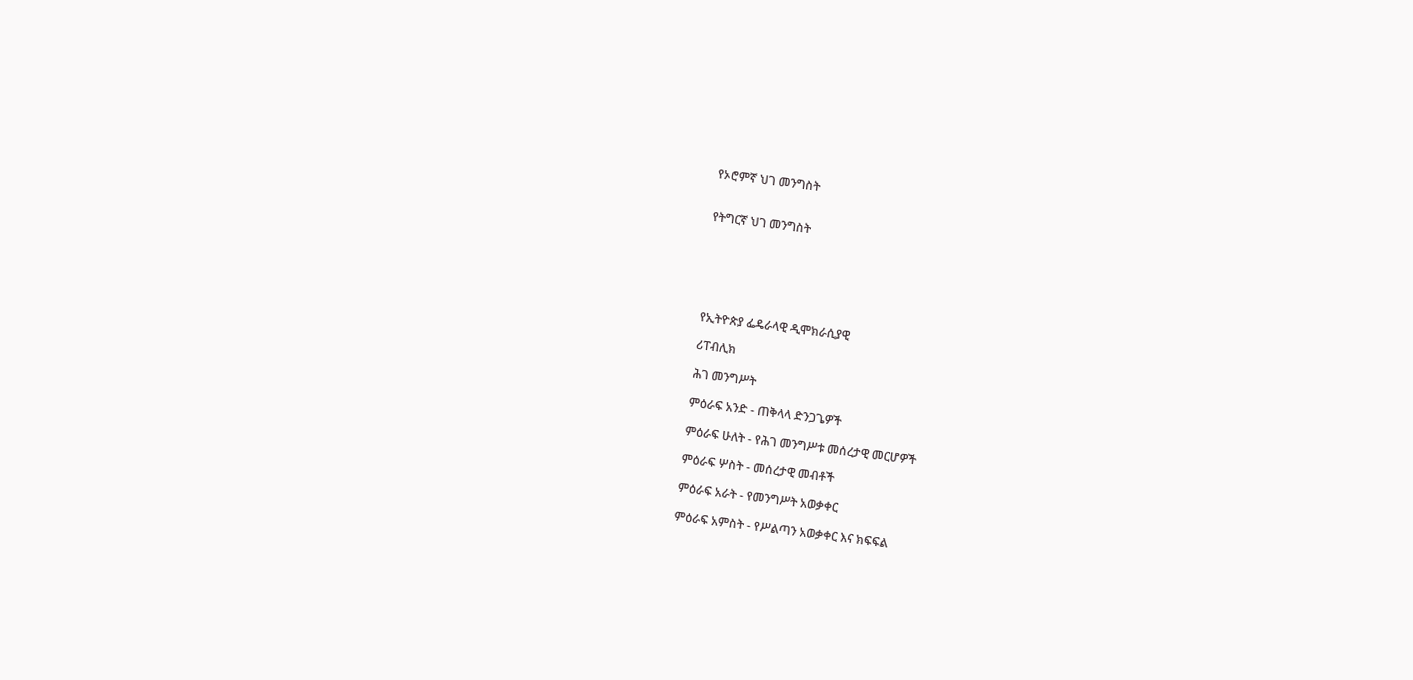የኦሮምኛ ህገ መንግስት


የትግርኛ ህገ መንግስት






የኢትዮጵያ ፌዴራላዊ ዲሞክራሲያዊ

ሪፐብሊክ

ሕገ መንግሥት

ምዕራፍ አንድ - ጠቅላላ ድንጋጌዎች

ምዕራፍ ሁለት - የሕገ መንግሥቱ መሰረታዊ መርሆዎች

ምዕራፍ ሦስት - መሰረታዊ መብቶች

ምዕራፍ አራት - የመንግሥት አወቃቀር

ምዕራፍ አምስት - የሥልጣን አወቃቀር እና ክፍፍል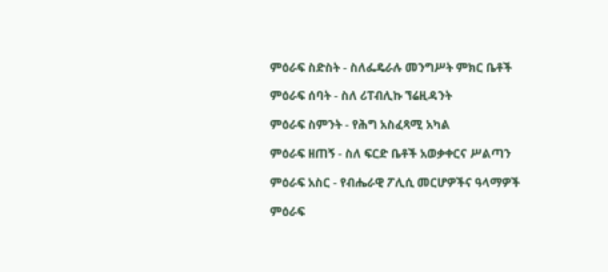ምዕራፍ ስድስት - ስለፌዴራሉ መንግሥት ምክር ቤቶች

ምዕራፍ ሰባት - ስለ ሪፐብሊኩ ኘሬዚዳንት

ምዕራፍ ስምንት - የሕግ አስፈጻሚ አካል

ምዕራፍ ዘጠኝ - ስለ ፍርድ ቤቶች አወቃቀርና ሥልጣን

ምዕራፍ አስር - የብሔራዊ ፖሊሲ መርሆዎችና ዓላማዎች

ምዕራፍ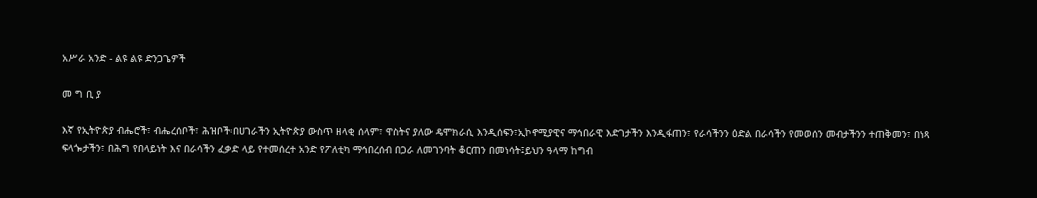አሥራ አንድ - ልዩ ልዩ ድንጋጌዎች

መ ግ ቢ ያ

እኛ የኢትዮጵያ ብሔሮች፣ ብሔረሰቦች፣ ሕዝቦች፡በሀገራችን ኢትዮጵያ ውስጥ ዘላቂ ሰላም፣ ዋስትና ያለው ዴሞክራሲ እንዲሰፍን፣ኢኮኖሚያዊና ማኅበራዊ እድገታችን እንዲፋጠን፣ የራሳችንን ዕድል በራሳችን የመወሰን መብታችንን ተጠቅመን፣ በነጻ ፍላጐታችን፣ በሕግ የበላይነት እና በራሳችን ፈቃድ ላይ የተመሰረተ አንድ የፖለቲካ ማኅበረሰብ በጋራ ለመገንባት ቆርጠን በመነሳት፤ይህን ዓላማ ከግብ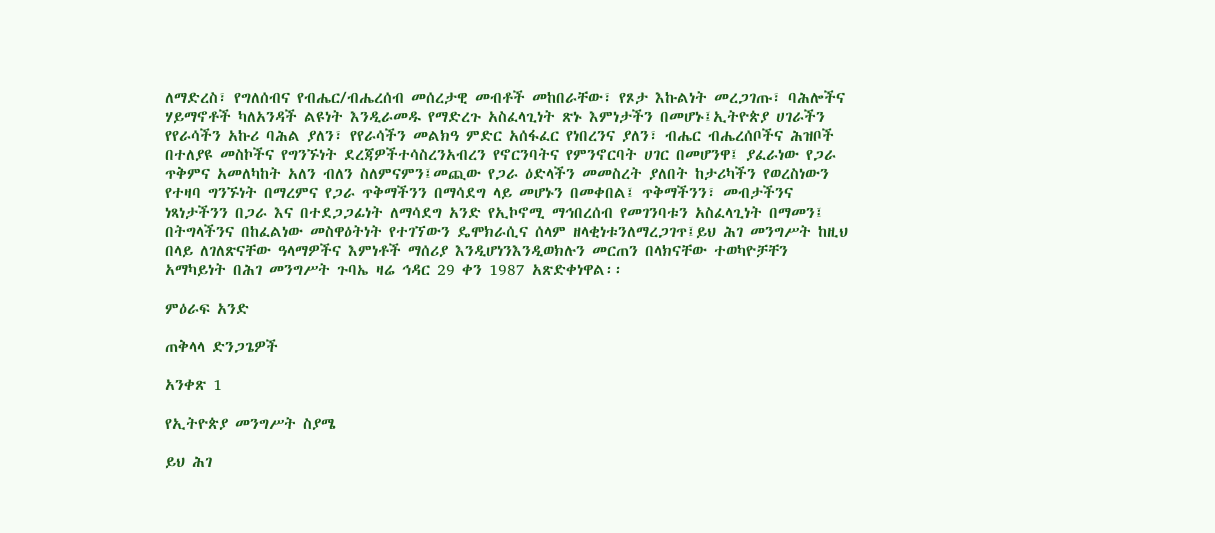ለማድረስ፣ የግለሰብና የብሔር/ብሔረሰብ መሰረታዊ መብቶች መከበራቸው፣ የጾታ እኩልነት መረጋገጡ፣ ባሕሎችና ሃይማኖቶች ካለአንዳች ልዩነት እንዲራመዱ የማድረጉ አስፈላጊነት ጽኑ እምነታችን በመሆኑ፤ኢትዮጵያ ሀገራችን የየራሳችን አኩሪ ባሕል ያለን፣ የየራሳችን መልክዓ ምድር አሰፋፈር የነበረንና ያለን፣ ብሔር ብሔረሰቦችና ሕዝቦች በተለያዩ መስኮችና የግንኙነት ደረጃዎችተሳስረንአብረን የኖርንባትና የምንኖርባት ሀገር በመሆንዋ፤ ያፈራነው የጋራ ጥቅምና አመለካከት አለን ብለን ስለምናምን፤መጪው የጋራ ዕድላችን መመስረት ያለበት ከታሪካችን የወረስነውን የተዛባ ግንኙነት በማረምና የጋራ ጥቅማችንን በማሳደግ ላይ መሆኑን በመቀበል፤ ጥቅማችንን፣ መብታችንና ነጻነታችንን በጋራ እና በተደጋጋፊነት ለማሳደግ አንድ የኢኮኖሚ ማኅበረሰብ የመገንባቱን አስፈላጊነት በማመን፤ በትግላችንና በከፈልነው መስዋዕትነት የተገኘውን ዴሞክራሲና ሰላም ዘላቂነቱንለማረጋገጥ፤ይህ ሕገ መንግሥት ከዚህ በላይ ለገለጽናቸው ዓላማዎችና እምነቶች ማሰሪያ እንዲሆነንእንዲወክሉን መርጠን በላክናቸው ተወካዮቻቸን አማካይነት በሕገ መንግሥት ጉባኤ ዛሬ ኅዳር 29 ቀን 1987 አጽድቀነዋል፡፡

ምዕራፍ አንድ

ጠቅላላ ድንጋጌዎች

አንቀጽ 1

የኢትዮጵያ መንግሥት ስያሜ

ይህ ሕገ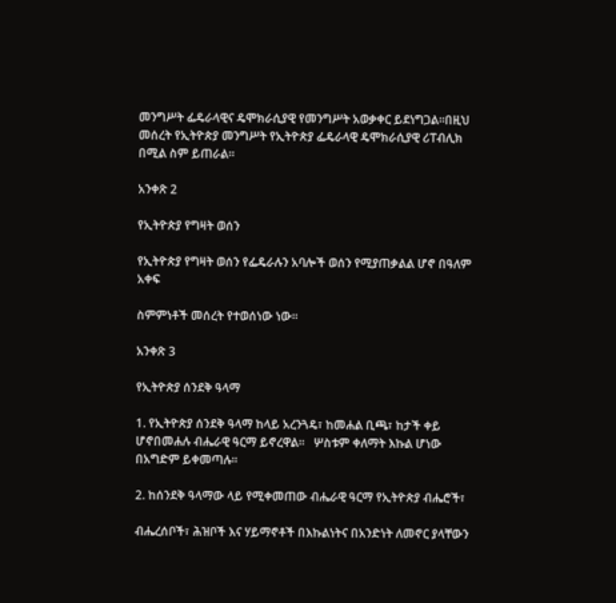መንግሥት ፌዴራላዊና ዴሞክራሲያዊ የመንግሥት አወቃቀር ይደነግጋል፡፡በዚህ መሰረት የኢትዮጵያ መንግሥት የኢትዮጵያ ፌዴራላዊ ዴሞክራሲያዊ ሪፐብሊክ በሚል ስም ይጠራል፡፡

አንቀጽ 2

የኢትዮጵያ የግዛት ወሰን

የኢትዮጵያ የግዛት ወሰን የፌዴራሉን አባሎች ወሰን የሚያጠቃልል ሆኖ በዓለም አቀፍ

ስምምነቶች መሰረት የተወሰነው ነው፡፡

አንቀጽ 3

የኢትዮጵያ ሰንደቅ ዓላማ

1. የኢትዮጵያ ሰንደቅ ዓላማ ከላይ አረንጓዴ፣ ከመሐል ቢጫ፣ ከታች ቀይ ሆኖበመሐሉ ብሔራዊ ዓርማ ይኖረዋል፡፡   ሦስቱም ቀለማት እኩል ሆነው በአግድም ይቀመጣሉ፡፡

2. ከሰንደቅ ዓላማው ላይ የሚቀመጠው ብሔራዊ ዓርማ የኢትዮጵያ ብሔሮች፣

ብሔረሰቦች፣ ሕዝቦች እና ሃይማኖቶች በእኩልነትና በአንድነት ለመኖር ያላቸውን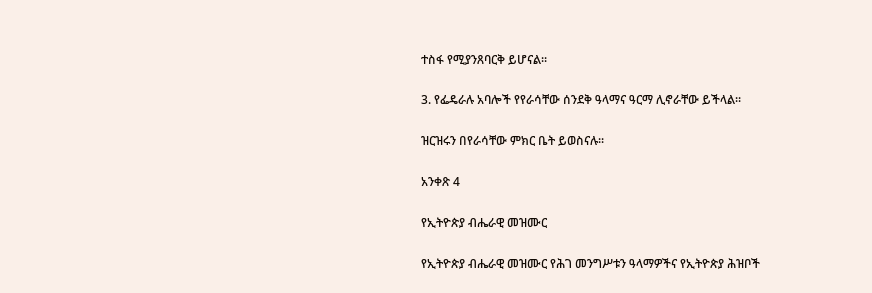ተስፋ የሚያንጸባርቅ ይሆናል፡፡

3. የፌዴራሉ አባሎች የየራሳቸው ሰንደቅ ዓላማና ዓርማ ሊኖራቸው ይችላል፡፡

ዝርዝሩን በየራሳቸው ምክር ቤት ይወስናሉ፡፡

አንቀጽ 4

የኢትዮጵያ ብሔራዊ መዝሙር

የኢትዮጵያ ብሔራዊ መዝሙር የሕገ መንግሥቱን ዓላማዎችና የኢትዮጵያ ሕዝቦች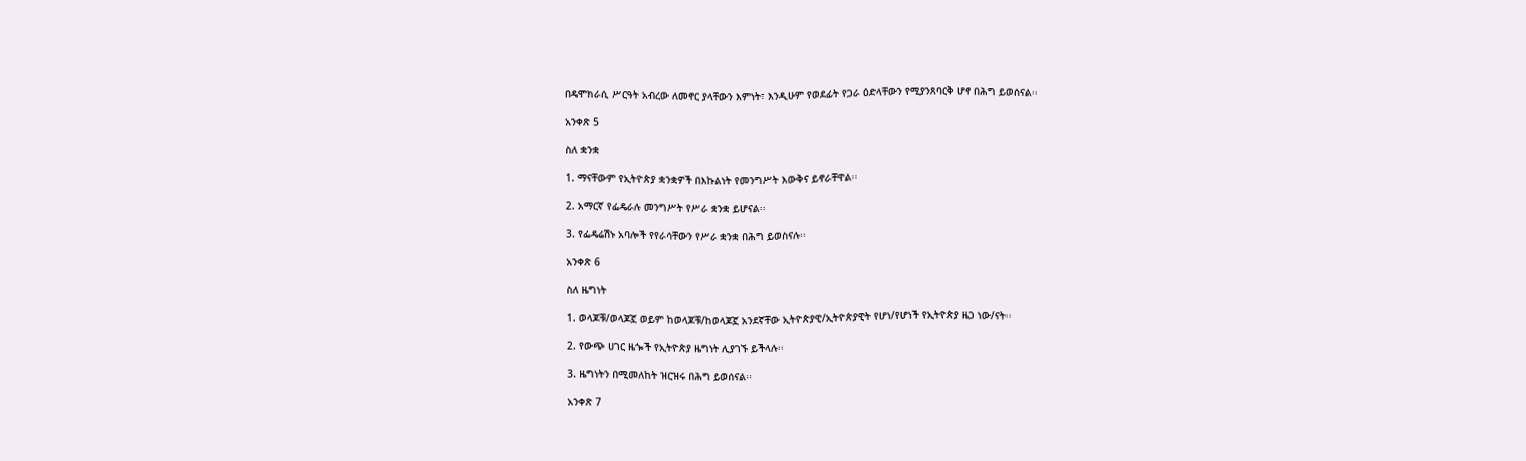በዴሞክራሲ ሥርዓት አብረው ለመኖር ያላቸውን እምነት፣ እንዲሁም የወደፊት የጋራ ዕድላቸውን የሚያንጸባርቅ ሆኖ በሕግ ይወሰናል፡፡

አንቀጽ 5

ስለ ቋንቋ

1. ማናቸውም የኢትዮጵያ ቋንቋዎች በእኩልነት የመንግሥት እውቅና ይኖራቸዋል፡፡

2. አማርኛ የፌዴራሉ መንግሥት የሥራ ቋንቋ ይሆናል፡፡

3. የፌዴሬሽኑ አባሎች የየራሳቸውን የሥራ ቋንቋ በሕግ ይወስናሉ፡፡

አንቀጽ 6

ስለ ዜግነት

1. ወላጆቹ/ወላጆኟ ወይም ከወላጆቹ/ከወላጆኟ አንደኛቸው ኢትዮጵያዊ/ኢትዮጵያዊት የሆነ/የሆነች የኢትዮጵያ ዜጋ ነው/ናት፡፡

2. የውጭ ሀገር ዜጐች የኢትዮጵያ ዜግነት ሊያገኙ ይችላሉ፡፡

3. ዜግነትን በሚመለከት ዝርዝሩ በሕግ ይወሰናል፡፡

አንቀጽ 7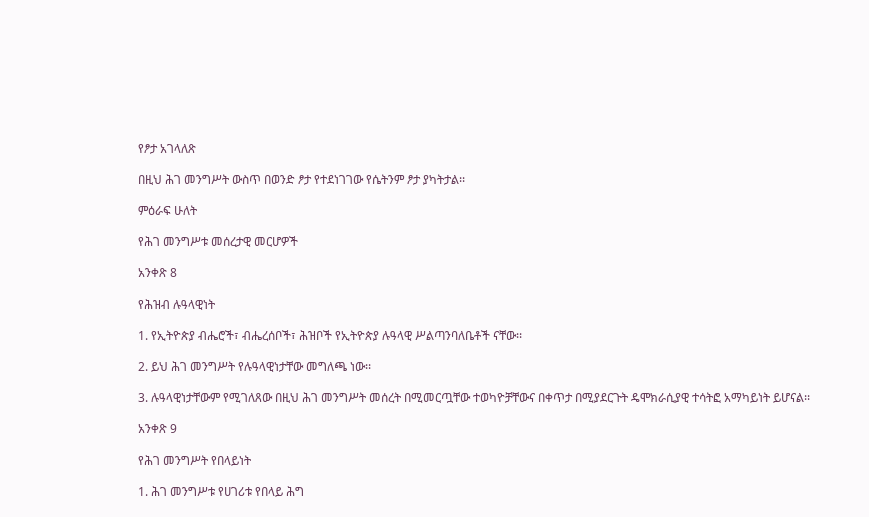የፆታ አገላለጽ

በዚህ ሕገ መንግሥት ውስጥ በወንድ ፆታ የተደነገገው የሴትንም ፆታ ያካትታል፡፡

ምዕራፍ ሁለት

የሕገ መንግሥቱ መሰረታዊ መርሆዎች

አንቀጽ 8

የሕዝብ ሉዓላዊነት

1. የኢትዮጵያ ብሔሮች፣ ብሔረሰቦች፣ ሕዝቦች የኢትዮጵያ ሉዓላዊ ሥልጣንባለቤቶች ናቸው፡፡

2. ይህ ሕገ መንግሥት የሉዓላዊነታቸው መግለጫ ነው፡፡

3. ሉዓላዊነታቸውም የሚገለጸው በዚህ ሕገ መንግሥት መሰረት በሚመርጧቸው ተወካዮቻቸውና በቀጥታ በሚያደርጉት ዴሞክራሲያዊ ተሳትፎ አማካይነት ይሆናል፡፡

አንቀጽ 9

የሕገ መንግሥት የበላይነት

1. ሕገ መንግሥቱ የሀገሪቱ የበላይ ሕግ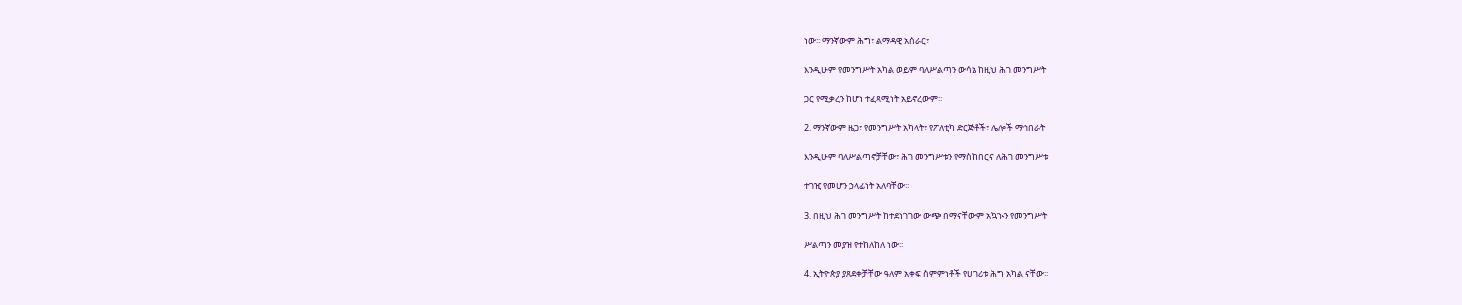ነው፡፡ ማንኛውም ሕግ፣ ልማዳዊ አሰራር፣

እንዲሁም የመንግሥት አካል ወይም ባለሥልጣን ውሳኔ ከዚህ ሕገ መንግሥት

ጋር የሚቃረን ከሆነ ተፈጻሚነት አይኖረውም፡፡

2. ማንኛውም ዜጋ፣ የመንግሥት አካላት፣ የፖለቲካ ድርጅቶች፣ ሌሎች ማኅበራት

እንዲሁም ባለሥልጣኖቻቸው፣ ሕገ መንግሥቱን የማስከበርና ለሕገ መንግሥቱ

ተገዢ የመሆን ኃላፊነት አለባቸው፡፡

3. በዚህ ሕገ መንግሥት ከተደነገገው ውጭ በማናቸውም አኳኊን የመንግሥት

ሥልጣን መያዝ የተከለከለ ነው፡፡

4. ኢትዮጵያ ያጸደቀቻቸው ዓለም አቀፍ ስምምነቶች የሀገሪቱ ሕግ አካል ናቸው፡፡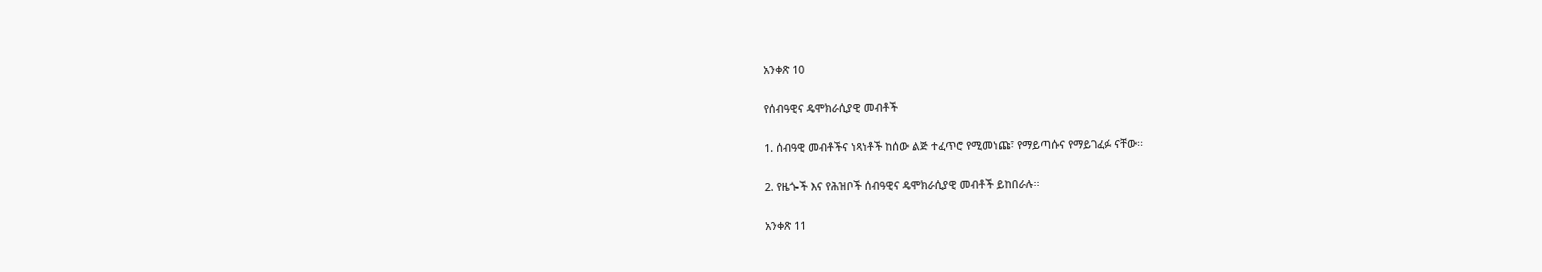አንቀጽ 10

የሰብዓዊና ዴሞክራሲያዊ መብቶች

1. ሰብዓዊ መብቶችና ነጻነቶች ከሰው ልጅ ተፈጥሮ የሚመነጩ፣ የማይጣሱና የማይገፈፉ ናቸው፡፡

2. የዜጐች እና የሕዝቦች ሰብዓዊና ዴሞክራሲያዊ መብቶች ይከበራሉ፡፡

አንቀጽ 11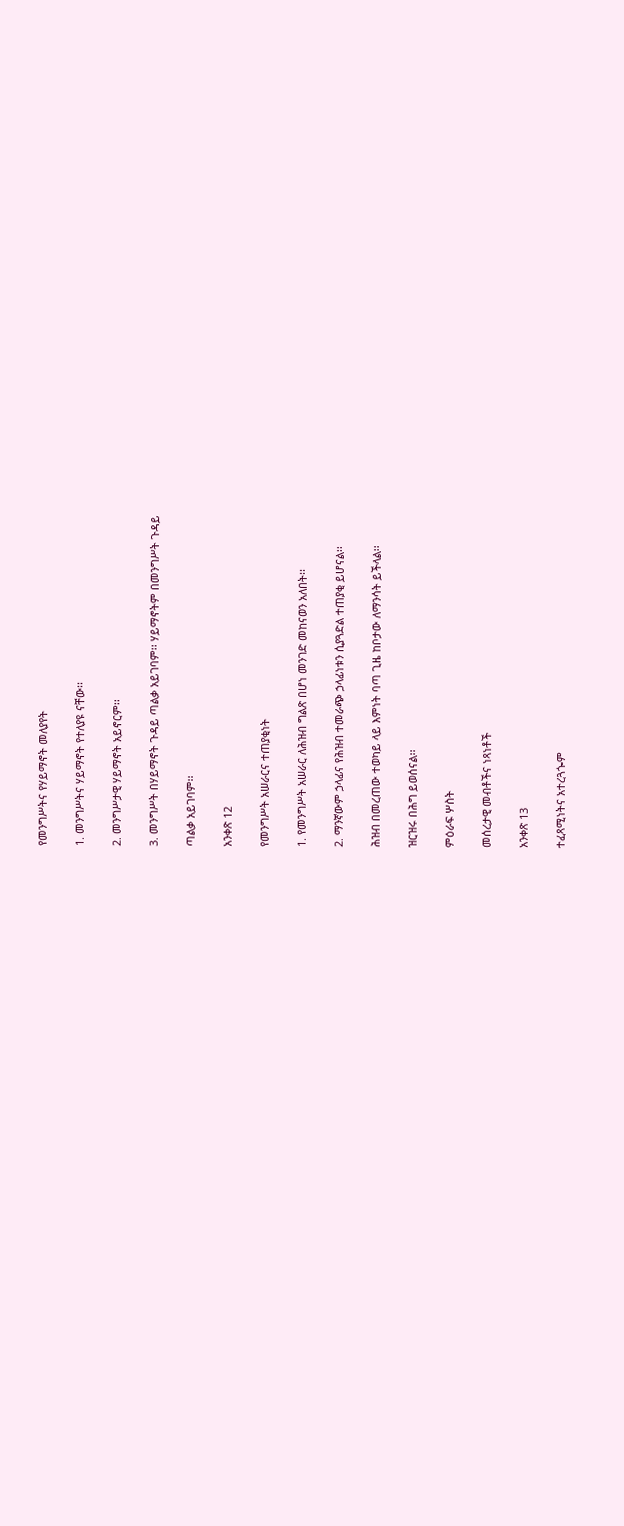የመንግሥትና የሃይማኖት መለያየት

1. መንግሥትና ሃይማኖት የተለያዩ ናቸው፡፡

2. መንግሥታዊ ሃይማኖት አይኖርም፡፡

3. መንግሥት በሃይማኖት ጉዳይ ጣልቃ አይገባም፡፡ ሃይማኖትም በመንግሥት ጉዳይ

ጣልቃ አይገባም፡፡

አንቀጽ 12

የመንግሥት አሠራርና ተጠያቂነት

1. የመንግሥት አሠራር ለሕዝብ ግልጽ በሆነ መንገድ መከናወን አለበት፡፡

2. ማንኛውም ኃላፊና የሕዝብ ተመራጭ ኃላፊነቱን ሲያጓድል ተጠያቂ ይሆናል፡፡

ሕዝብ በመረጠው ተወካይ ላይ እምነት ባጣ ጊዜ ከቦታው ለማንሳት ይችላል፡፡

ዝርዝሩ በሕግ ይወሰናል፡፡

ምዕራፍ ሦስት

መሰረታዊ መብቶችና ነጻነቶች

አንቀጽ 13

ተፈጻሚነትና አተረጓጐም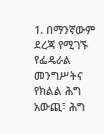1. በማንኛውም ደረጃ የሚገኙ የፌዴራል መንግሥትና የክልል ሕግ አውጪ፣ ሕግ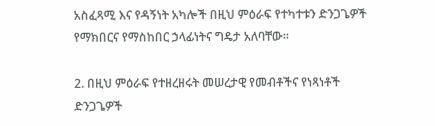አስፈጻሚ እና የዳኝነት አካሎች በዚህ ምዕራፍ የተካተቱን ድንጋጌዎች የማክበርና የማስከበር ኃላፊነትና ግዴታ አለባቸው፡፡

2. በዚህ ምዕራፍ የተዘረዘሩት መሠረታዊ የመብቶችና የነጻነቶች ድንጋጌዎች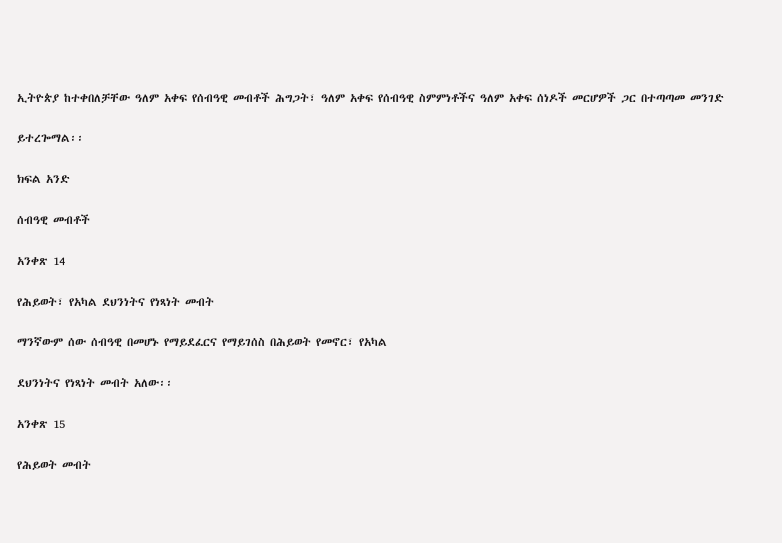ኢትዮጵያ ከተቀበለቻቸው ዓለም አቀፍ የሰብዓዊ መብቶች ሕግጋት፣ ዓለም አቀፍ የሰብዓዊ ስምምነቶችና ዓለም አቀፍ ሰነዶች መርሆዎች ጋር በተጣጣመ መንገድ

ይተረጐማል፡፡

ክፍል አንድ

ሰብዓዊ መብቶች

አንቀጽ 14

የሕይወት፣ የአካል ደህንነትና የነጻነት መብት

ማንኛውም ሰው ሰብዓዊ በመሆኑ የማይደፈርና የማይገሰስ በሕይወት የመኖር፣ የአካል

ደህንነትና የነጻነት መብት አለው፡፡

አንቀጽ 15

የሕይወት መብት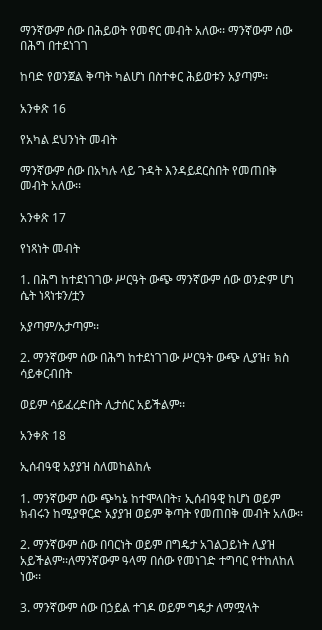ማንኛውም ሰው በሕይወት የመኖር መብት አለው፡፡ ማንኛውም ሰው በሕግ በተደነገገ

ከባድ የወንጀል ቅጣት ካልሆነ በስተቀር ሕይወቱን አያጣም፡፡

አንቀጽ 16

የአካል ደህንነት መብት

ማንኛውም ሰው በአካሉ ላይ ጉዳት እንዳይደርስበት የመጠበቅ መብት አለው፡፡

አንቀጽ 17

የነጻነት መብት

1. በሕግ ከተደነገገው ሥርዓት ውጭ ማንኛውም ሰው ወንድም ሆነ ሴት ነጻነቱን/ቷን

አያጣም/አታጣም፡፡

2. ማንኛውም ሰው በሕግ ከተደነገገው ሥርዓት ውጭ ሊያዝ፣ ክስ ሳይቀርብበት

ወይም ሳይፈረድበት ሊታሰር አይችልም፡፡

አንቀጽ 18

ኢሰብዓዊ አያያዝ ስለመከልከሉ

1. ማንኛውም ሰው ጭካኔ ከተሞላበት፣ ኢሰብዓዊ ከሆነ ወይም ክብሩን ከሚያዋርድ አያያዝ ወይም ቅጣት የመጠበቅ መብት አለው፡፡

2. ማንኛውም ሰው በባርነት ወይም በግዴታ አገልጋይነት ሊያዝ አይችልም፡፡ለማንኛውም ዓላማ በሰው የመነገድ ተግባር የተከለከለ ነው፡፡

3. ማንኛውም ሰው በኃይል ተገዶ ወይም ግዴታ ለማሟላት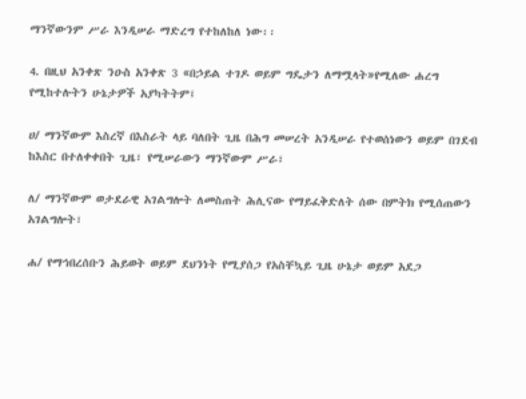ማንኛውንም ሥራ እንዲሠራ ማድረግ የተከለከለ ነው፡፡

4. በዚህ አንቀጽ ንዑስ አንቀጽ 3 «በኃይል ተገዶ ወይም ግዴታን ለማሟላት»የሚለው ሐረግ የሚከተሉትን ሁኔታዎች አያካትትም፤

ሀ/ ማንኛውም እስረኛ በእስራት ላይ ባለበት ጊዜ በሕግ መሠረት አንዲሠራ የተወሰነውን ወይም በገደብ ከእስር በተለቀቀበት ጊዜ፣ የሚሠራውን ማንኛውም ሥራ፣

ለ/ ማንኛውም ወታደራዊ አገልግሎት ለመስጠት ሕሊናው የማይፈቅድለት ሰው በምትክ የሚሰጠውን አገልግሎት፣

ሐ/ የማኅበረሰቡን ሕይወት ወይም ደህንነት የሚያሰጋ የአስቸኳይ ጊዜ ሁኔታ ወይም አደጋ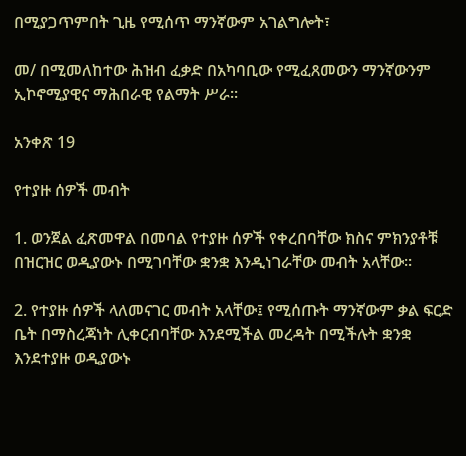በሚያጋጥምበት ጊዜ የሚሰጥ ማንኛውም አገልግሎት፣

መ/ በሚመለከተው ሕዝብ ፈቃድ በአካባቢው የሚፈጸመውን ማንኛውንም ኢኮኖሚያዊና ማሕበራዊ የልማት ሥራ፡፡

አንቀጽ 19

የተያዙ ሰዎች መብት

1. ወንጀል ፈጽመዋል በመባል የተያዙ ሰዎች የቀረበባቸው ክስና ምክንያቶቹ በዝርዝር ወዲያውኑ በሚገባቸው ቋንቋ እንዲነገራቸው መብት አላቸው፡፡

2. የተያዙ ሰዎች ላለመናገር መብት አላቸው፤ የሚሰጡት ማንኛውም ቃል ፍርድ ቤት በማስረጃነት ሊቀርብባቸው እንደሚችል መረዳት በሚችሉት ቋንቋ እንደተያዙ ወዲያውኑ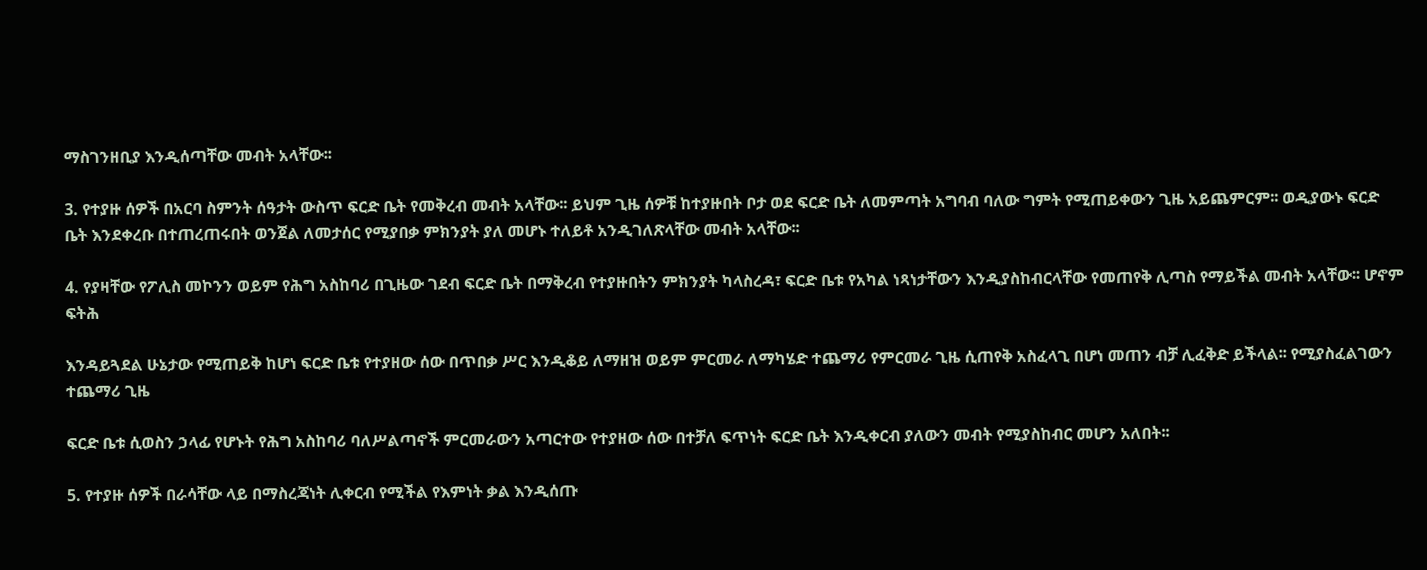ማስገንዘቢያ እንዲሰጣቸው መብት አላቸው፡፡

3. የተያዙ ሰዎች በአርባ ስምንት ሰዓታት ውስጥ ፍርድ ቤት የመቅረብ መብት አላቸው፡፡ ይህም ጊዜ ሰዎቹ ከተያዙበት ቦታ ወደ ፍርድ ቤት ለመምጣት አግባብ ባለው ግምት የሚጠይቀውን ጊዜ አይጨምርም፡፡ ወዲያውኑ ፍርድ ቤት እንደቀረቡ በተጠረጠሩበት ወንጀል ለመታሰር የሚያበቃ ምክንያት ያለ መሆኑ ተለይቶ አንዲገለጽላቸው መብት አላቸው፡፡

4. የያዛቸው የፖሊስ መኮንን ወይም የሕግ አስከባሪ በጊዜው ገደብ ፍርድ ቤት በማቅረብ የተያዙበትን ምክንያት ካላስረዳ፣ ፍርድ ቤቱ የአካል ነጻነታቸውን እንዲያስከብርላቸው የመጠየቅ ሊጣስ የማይችል መብት አላቸው፡፡ ሆኖም ፍትሕ

እንዳይጓደል ሁኔታው የሚጠይቅ ከሆነ ፍርድ ቤቱ የተያዘው ሰው በጥበቃ ሥር እንዲቆይ ለማዘዝ ወይም ምርመራ ለማካሄድ ተጨማሪ የምርመራ ጊዜ ሲጠየቅ አስፈላጊ በሆነ መጠን ብቻ ሊፈቅድ ይችላል፡፡ የሚያስፈልገውን ተጨማሪ ጊዜ

ፍርድ ቤቱ ሲወስን ኃላፊ የሆኑት የሕግ አስከባሪ ባለሥልጣኖች ምርመራውን አጣርተው የተያዘው ሰው በተቻለ ፍጥነት ፍርድ ቤት እንዲቀርብ ያለውን መብት የሚያስከብር መሆን አለበት፡፡

5. የተያዙ ሰዎች በራሳቸው ላይ በማስረጃነት ሊቀርብ የሚችል የእምነት ቃል እንዲሰጡ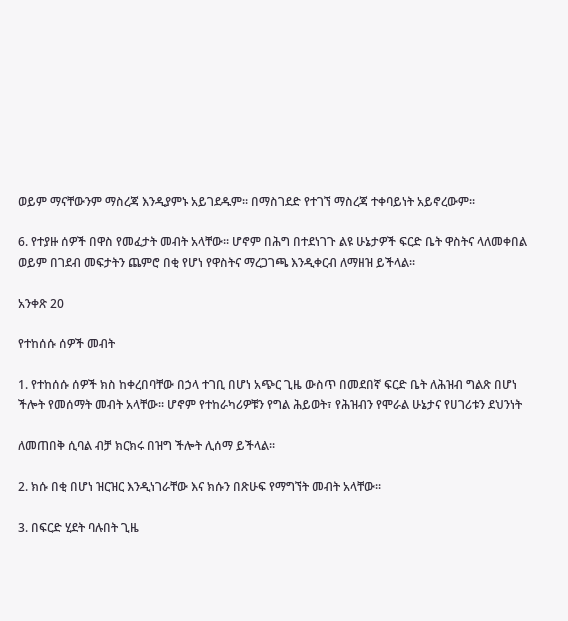ወይም ማናቸውንም ማስረጃ እንዲያምኑ አይገደዱም፡፡ በማስገደድ የተገኘ ማስረጃ ተቀባይነት አይኖረውም፡፡

6. የተያዙ ሰዎች በዋስ የመፈታት መብት አላቸው፡፡ ሆኖም በሕግ በተደነገጉ ልዩ ሁኔታዎች ፍርድ ቤት ዋስትና ላለመቀበል ወይም በገደብ መፍታትን ጨምሮ በቂ የሆነ የዋስትና ማረጋገጫ እንዲቀርብ ለማዘዝ ይችላል፡፡

አንቀጽ 20

የተከሰሱ ሰዎች መብት

1. የተከሰሱ ሰዎች ክስ ከቀረበባቸው በኃላ ተገቢ በሆነ አጭር ጊዜ ውስጥ በመደበኛ ፍርድ ቤት ለሕዝብ ግልጽ በሆነ ችሎት የመሰማት መብት አላቸው፡፡ ሆኖም የተከራካሪዎቹን የግል ሕይወት፣ የሕዝብን የሞራል ሁኔታና የሀገሪቱን ደህንነት

ለመጠበቅ ሲባል ብቻ ክርክሩ በዝግ ችሎት ሊሰማ ይችላል፡፡

2. ክሱ በቂ በሆነ ዝርዝር እንዲነገራቸው እና ክሱን በጽሁፍ የማግኘት መብት አላቸው፡፡

3. በፍርድ ሂደት ባሉበት ጊዜ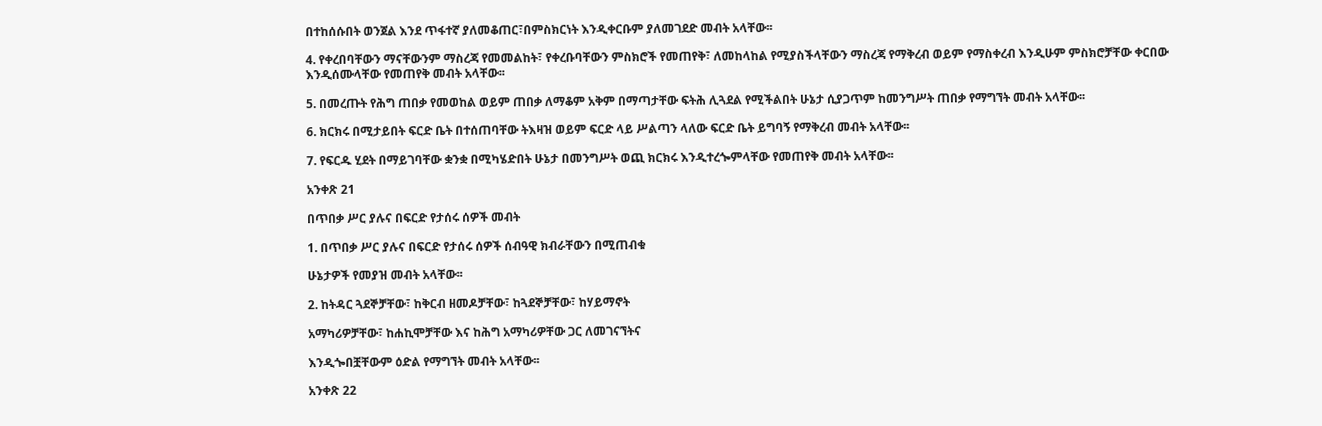በተከሰሱበት ወንጀል እንደ ጥፋተኛ ያለመቆጠር፣በምስክርነት እንዲቀርቡም ያለመገደድ መብት አላቸው፡፡

4. የቀረበባቸውን ማናቸውንም ማስረጃ የመመልከት፣ የቀረቡባቸውን ምስክሮች የመጠየቅ፣ ለመከላከል የሚያስችላቸውን ማስረጃ የማቅረብ ወይም የማስቀረብ እንዲሁም ምስክሮቻቸው ቀርበው እንዲሰሙላቸው የመጠየቅ መብት አላቸው፡፡

5. በመረጡት የሕግ ጠበቃ የመወከል ወይም ጠበቃ ለማቆም አቅም በማጣታቸው ፍትሕ ሊጓደል የሚችልበት ሁኔታ ሲያጋጥም ከመንግሥት ጠበቃ የማግኘት መብት አላቸው፡፡

6. ክርክሩ በሚታይበት ፍርድ ቤት በተሰጠባቸው ትእዛዝ ወይም ፍርድ ላይ ሥልጣን ላለው ፍርድ ቤት ይግባኝ የማቅረብ መብት አላቸው፡፡

7. የፍርዱ ሂደት በማይገባቸው ቋንቋ በሚካሄድበት ሁኔታ በመንግሥት ወጪ ክርክሩ እንዲተረጐምላቸው የመጠየቅ መብት አላቸው፡፡

አንቀጽ 21

በጥበቃ ሥር ያሉና በፍርድ የታሰሩ ሰዎች መብት

1. በጥበቃ ሥር ያሉና በፍርድ የታሰሩ ሰዎች ሰብዓዊ ክብራቸውን በሚጠብቁ

ሁኔታዎች የመያዝ መብት አላቸው፡፡

2. ከትዳር ጓደኞቻቸው፣ ከቅርብ ዘመዶቻቸው፣ ከጓደኞቻቸው፣ ከሃይማኖት

አማካሪዎቻቸው፣ ከሐኪሞቻቸው እና ከሕግ አማካሪዎቸው ጋር ለመገናኘትና

እንዲጐበቿቸውም ዕድል የማግኘት መብት አላቸው፡፡

አንቀጽ 22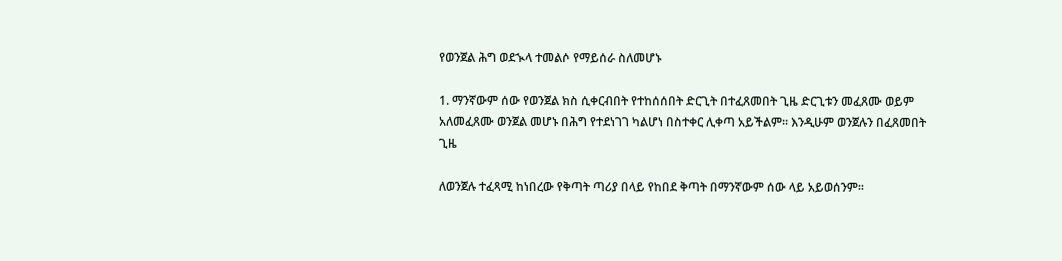የወንጀል ሕግ ወደኊላ ተመልሶ የማይሰራ ስለመሆኑ

1. ማንኛውም ሰው የወንጀል ክስ ሲቀርብበት የተከሰሰበት ድርጊት በተፈጸመበት ጊዜ ድርጊቱን መፈጸሙ ወይም አለመፈጸሙ ወንጀል መሆኑ በሕግ የተደነገገ ካልሆነ በስተቀር ሊቀጣ አይችልም፡፡ እንዲሁም ወንጀሉን በፈጸመበት ጊዜ

ለወንጀሉ ተፈጻሚ ከነበረው የቅጣት ጣሪያ በላይ የከበደ ቅጣት በማንኛውም ሰው ላይ አይወሰንም፡፡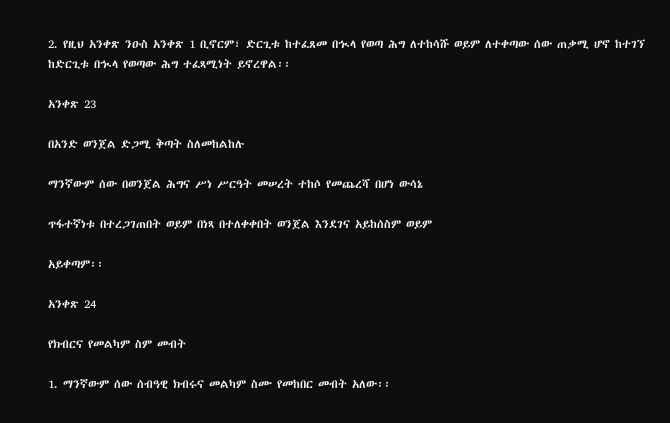2. የዚህ አንቀጽ ንዑስ አንቀጽ 1 ቢኖርም፣ ድርጊቱ ከተፈጸመ በኊላ የወጣ ሕግ ለተከሳሹ ወይም ለተቀጣው ሰው ጠቃሚ ሆኖ ከተገኘ ከድርጊቱ በኊላ የወጣው ሕግ ተፈጻሚነት ይኖረዋል፡፡

አንቀጽ 23

በአንድ ወንጀል ድጋሚ ቅጣት ስለመከልከሉ

ማንኛውም ሰው በወንጀል ሕግና ሥነ ሥርዓት መሠረት ተከሶ የመጨረሻ በሆነ ውሳኔ

ጥፋተኛነቱ በተረጋገጠበት ወይም በነጻ በተለቀቀበት ወንጀል እንደገና አይከሰስም ወይም

አይቀጣም፡፡

አንቀጽ 24

የክብርና የመልካም ስም መብት

1. ማንኛውም ሰው ሰብዓዊ ክብሩና መልካም ስሙ የመከበር መብት አለው፡፡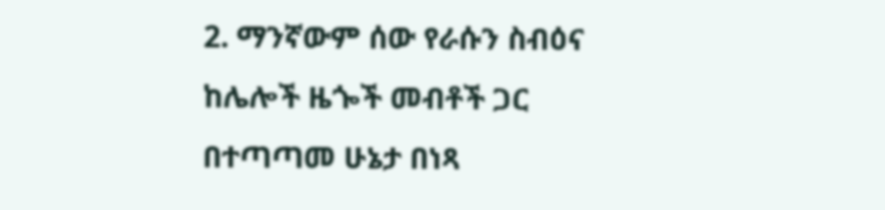2. ማንኛውም ሰው የራሱን ስብዕና ከሌሎች ዜጐች መብቶች ጋር በተጣጣመ ሁኔታ በነጻ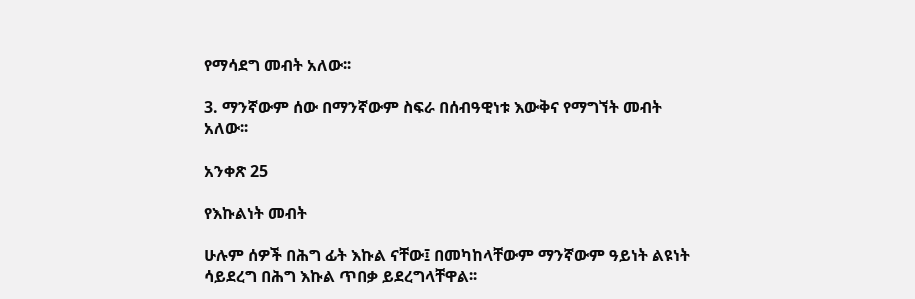የማሳደግ መብት አለው፡፡

3. ማንኛውም ሰው በማንኛውም ስፍራ በሰብዓዊነቱ እውቅና የማግኘት መብት አለው፡፡

አንቀጽ 25

የእኩልነት መብት

ሁሉም ሰዎች በሕግ ፊት እኩል ናቸው፤ በመካከላቸውም ማንኛውም ዓይነት ልዩነት ሳይደረግ በሕግ እኩል ጥበቃ ይደረግላቸዋል፡፡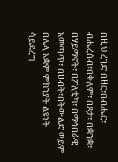በዚህ ረገድ በዘር፣በብሔር፣ ብሔረሰብ፣በቀለም፣ በጾታ፣ በቋንቋ፣ በሃይማኖት፣ በፖለቲካ፣ በማኅበራዊ አመጣጥ፣ በሀብት፣በትውልድ ወይም በሌላ አቋም ምክንያት ልዩነት ሳይደረግ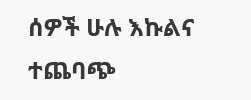ሰዎች ሁሉ እኩልና ተጨባጭ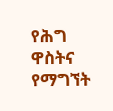የሕግ ዋስትና የማግኘት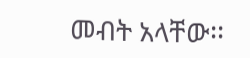መብት አላቸው፡፡